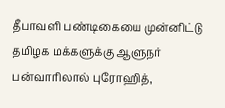தீபாவளி பண்டிகையை முன்னிட்டு தமிழக மக்களுக்கு ஆளுநர் பன்வாரிலால் புரோஹித்,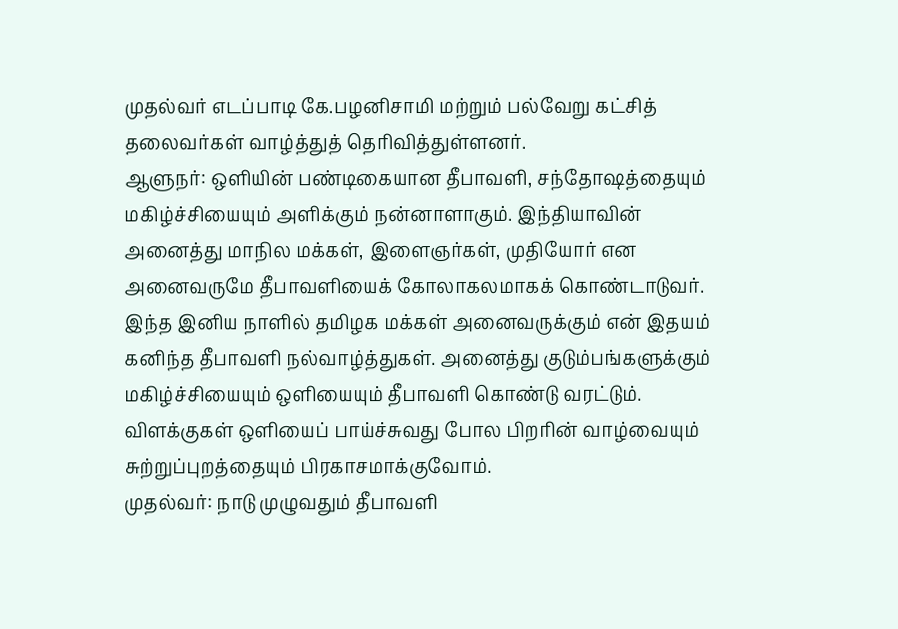முதல்வர் எடப்பாடி கே.பழனிசாமி மற்றும் பல்வேறு கட்சித் தலைவர்கள் வாழ்த்துத் தெரிவித்துள்ளனர்.
ஆளுநர்: ஒளியின் பண்டிகையான தீபாவளி, சந்தோஷத்தையும் மகிழ்ச்சியையும் அளிக்கும் நன்னாளாகும். இந்தியாவின் அனைத்து மாநில மக்கள், இளைஞர்கள், முதியோர் என அனைவருமே தீபாவளியைக் கோலாகலமாகக் கொண்டாடுவர். இந்த இனிய நாளில் தமிழக மக்கள் அனைவருக்கும் என் இதயம் கனிந்த தீபாவளி நல்வாழ்த்துகள். அனைத்து குடும்பங்களுக்கும் மகிழ்ச்சியையும் ஒளியையும் தீபாவளி கொண்டு வரட்டும். விளக்குகள் ஒளியைப் பாய்ச்சுவது போல பிறரின் வாழ்வையும் சுற்றுப்புறத்தையும் பிரகாசமாக்குவோம்.
முதல்வர்: நாடு முழுவதும் தீபாவளி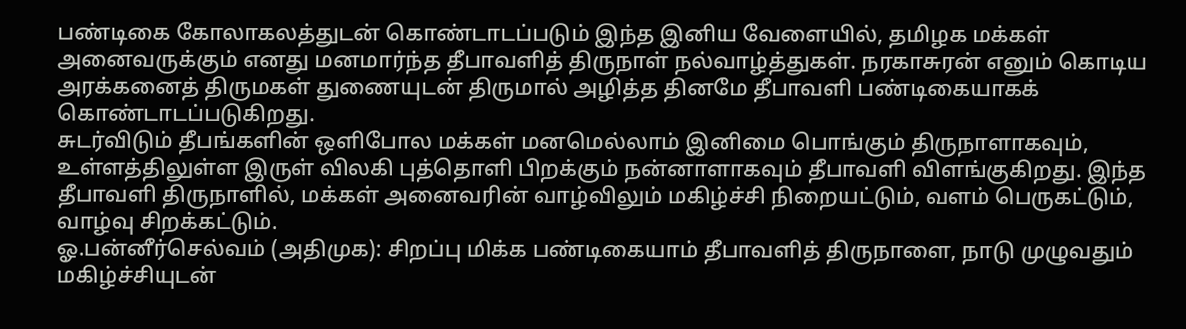பண்டிகை கோலாகலத்துடன் கொண்டாடப்படும் இந்த இனிய வேளையில், தமிழக மக்கள் அனைவருக்கும் எனது மனமார்ந்த தீபாவளித் திருநாள் நல்வாழ்த்துகள். நரகாசுரன் எனும் கொடிய அரக்கனைத் திருமகள் துணையுடன் திருமால் அழித்த தினமே தீபாவளி பண்டிகையாகக் கொண்டாடப்படுகிறது.
சுடர்விடும் தீபங்களின் ஒளிபோல மக்கள் மனமெல்லாம் இனிமை பொங்கும் திருநாளாகவும், உள்ளத்திலுள்ள இருள் விலகி புத்தொளி பிறக்கும் நன்னாளாகவும் தீபாவளி விளங்குகிறது. இந்த தீபாவளி திருநாளில், மக்கள் அனைவரின் வாழ்விலும் மகிழ்ச்சி நிறையட்டும், வளம் பெருகட்டும், வாழ்வு சிறக்கட்டும்.
ஓ.பன்னீர்செல்வம் (அதிமுக): சிறப்பு மிக்க பண்டிகையாம் தீபாவளித் திருநாளை, நாடு முழுவதும் மகிழ்ச்சியுடன்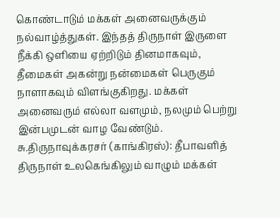கொண்டாடும் மக்கள் அனைவருக்கும் நல்வாழ்த்துகள். இந்தத் திருநாள் இருளை நீக்கி ஒளியை ஏற்றிடும் தினமாகவும், தீமைகள் அகன்று நன்மைகள் பெருகும் நாளாகவும் விளங்குகிறது. மக்கள் அனைவரும் எல்லா வளமும், நலமும் பெற்று இன்பமுடன் வாழ வேண்டும்.
சு.திருநாவுக்கரசர் (காங்கிரஸ்): தீபாவளித் திருநாள் உலகெங்கிலும் வாழும் மக்கள்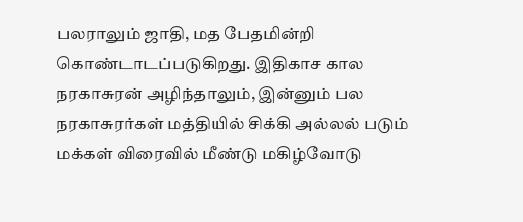பலராலும் ஜாதி, மத பேதமின்றி கொண்டாடப்படுகிறது. இதிகாச கால நரகாசுரன் அழிந்தாலும், இன்னும் பல நரகாசுரர்கள் மத்தியில் சிக்கி அல்லல் படும் மக்கள் விரைவில் மீண்டு மகிழ்வோடு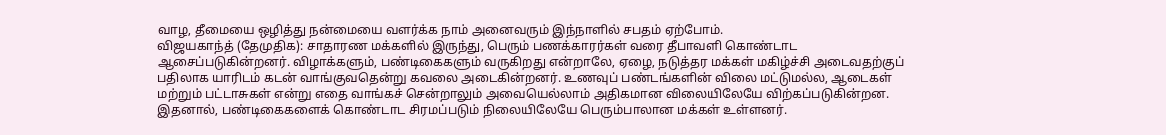வாழ, தீமையை ஒழித்து நன்மையை வளர்க்க நாம் அனைவரும் இந்நாளில் சபதம் ஏற்போம்.
விஜயகாந்த் (தேமுதிக): சாதாரண மக்களில் இருந்து, பெரும் பணக்காரர்கள் வரை தீபாவளி கொண்டாட ஆசைப்படுகின்றனர். விழாக்களும், பண்டிகைகளும் வருகிறது என்றாலே, ஏழை, நடுத்தர மக்கள் மகிழ்ச்சி அடைவதற்குப் பதிலாக யாரிடம் கடன் வாங்குவதென்று கவலை அடைகின்றனர். உணவுப் பண்டங்களின் விலை மட்டுமல்ல, ஆடைகள் மற்றும் பட்டாசுகள் என்று எதை வாங்கச் சென்றாலும் அவையெல்லாம் அதிகமான விலையிலேயே விற்கப்படுகின்றன. இதனால், பண்டிகைகளைக் கொண்டாட சிரமப்படும் நிலையிலேயே பெரும்பாலான மக்கள் உள்ளனர்.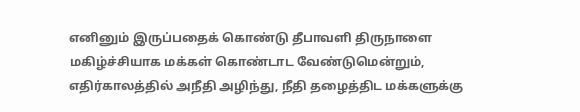எனினும் இருப்பதைக் கொண்டு தீபாவளி திருநாளை மகிழ்ச்சியாக மக்கள் கொண்டாட வேண்டுமென்றும், எதிர்காலத்தில் அநீதி அழிந்து, நீதி தழைத்திட மக்களுக்கு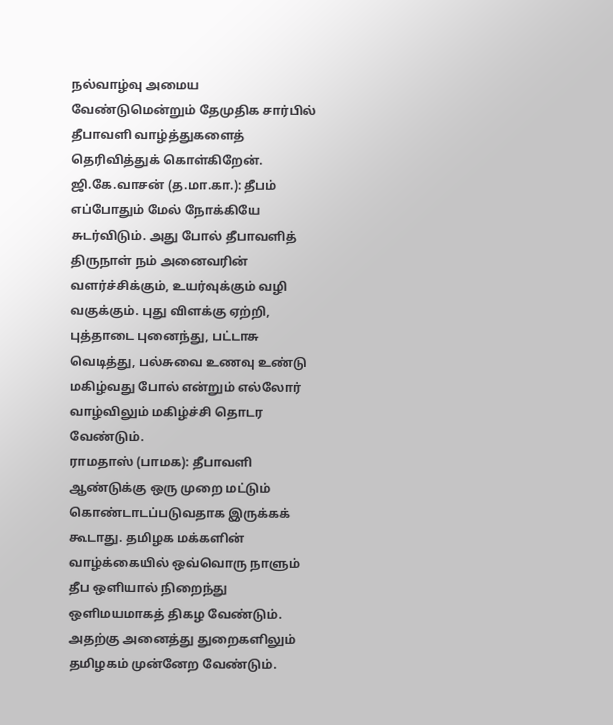நல்வாழ்வு அமைய வேண்டுமென்றும் தேமுதிக சார்பில் தீபாவளி வாழ்த்துகளைத் தெரிவித்துக் கொள்கிறேன்.
ஜி.கே.வாசன் (த.மா.கா.): தீபம் எப்போதும் மேல் நோக்கியே சுடர்விடும். அது போல் தீபாவளித் திருநாள் நம் அனைவரின் வளர்ச்சிக்கும், உயர்வுக்கும் வழி வகுக்கும். புது விளக்கு ஏற்றி, புத்தாடை புனைந்து, பட்டாசு வெடித்து, பல்சுவை உணவு உண்டு மகிழ்வது போல் என்றும் எல்லோர் வாழ்விலும் மகிழ்ச்சி தொடர வேண்டும்.
ராமதாஸ் (பாமக): தீபாவளி ஆண்டுக்கு ஒரு முறை மட்டும் கொண்டாடப்படுவதாக இருக்கக் கூடாது. தமிழக மக்களின் வாழ்க்கையில் ஒவ்வொரு நாளும் தீப ஒளியால் நிறைந்து ஒளிமயமாகத் திகழ வேண்டும்.
அதற்கு அனைத்து துறைகளிலும் தமிழகம் முன்னேற வேண்டும்.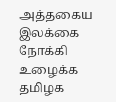அத்தகைய இலக்கை நோக்கி உழைக்க தமிழக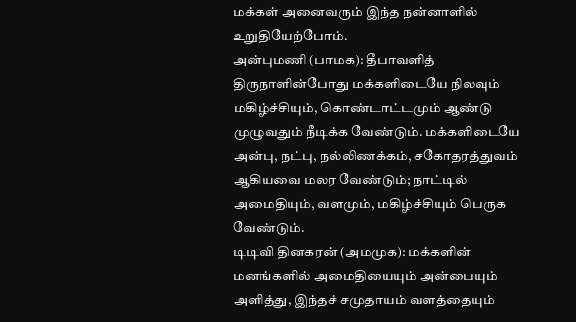மக்கள் அனைவரும் இந்த நன்னாளில் உறுதியேற்போம்.
அன்புமணி (பாமக): தீபாவளித் திருநாளின்போது மக்களிடையே நிலவும் மகிழ்ச்சியும், கொண்டாட்டமும் ஆண்டு முழுவதும் நீடிக்க வேண்டும். மக்களிடையே அன்பு, நட்பு, நல்லிணக்கம், சகோதரத்துவம் ஆகியவை மலர வேண்டும்; நாட்டில் அமைதியும், வளமும், மகிழ்ச்சியும் பெருக வேண்டும்.
டிடிவி தினகரன் (அமமுக): மக்களின் மனங்களில் அமைதியையும் அன்பையும் அளித்து, இந்தச் சமுதாயம் வளத்தையும்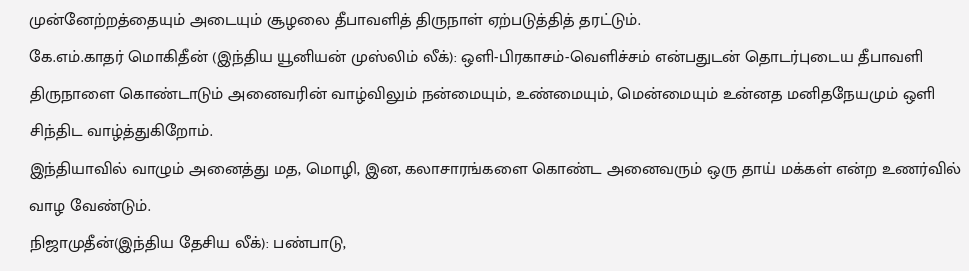முன்னேற்றத்தையும் அடையும் சூழலை தீபாவளித் திருநாள் ஏற்படுத்தித் தரட்டும்.
கே.எம்.காதர் மொகிதீன் (இந்திய யூனியன் முஸ்லிம் லீக்): ஒளி-பிரகாசம்-வெளிச்சம் என்பதுடன் தொடர்புடைய தீபாவளி திருநாளை கொண்டாடும் அனைவரின் வாழ்விலும் நன்மையும், உண்மையும், மென்மையும் உன்னத மனிதநேயமும் ஒளி சிந்திட வாழ்த்துகிறோம்.
இந்தியாவில் வாழும் அனைத்து மத, மொழி, இன, கலாசாரங்களை கொண்ட அனைவரும் ஒரு தாய் மக்கள் என்ற உணர்வில் வாழ வேண்டும்.
நிஜாமுதீன்(இந்திய தேசிய லீக்): பண்பாடு,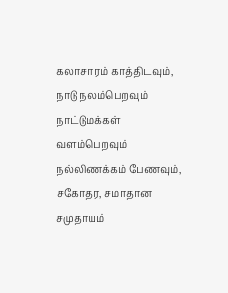கலாசாரம் காத்திடவும், நாடு நலம்பெறவும் நாட்டுமக்கள் வளம்பெறவும் நல்லிணக்கம் பேணவும், சகோதர, சமாதான சமுதாயம்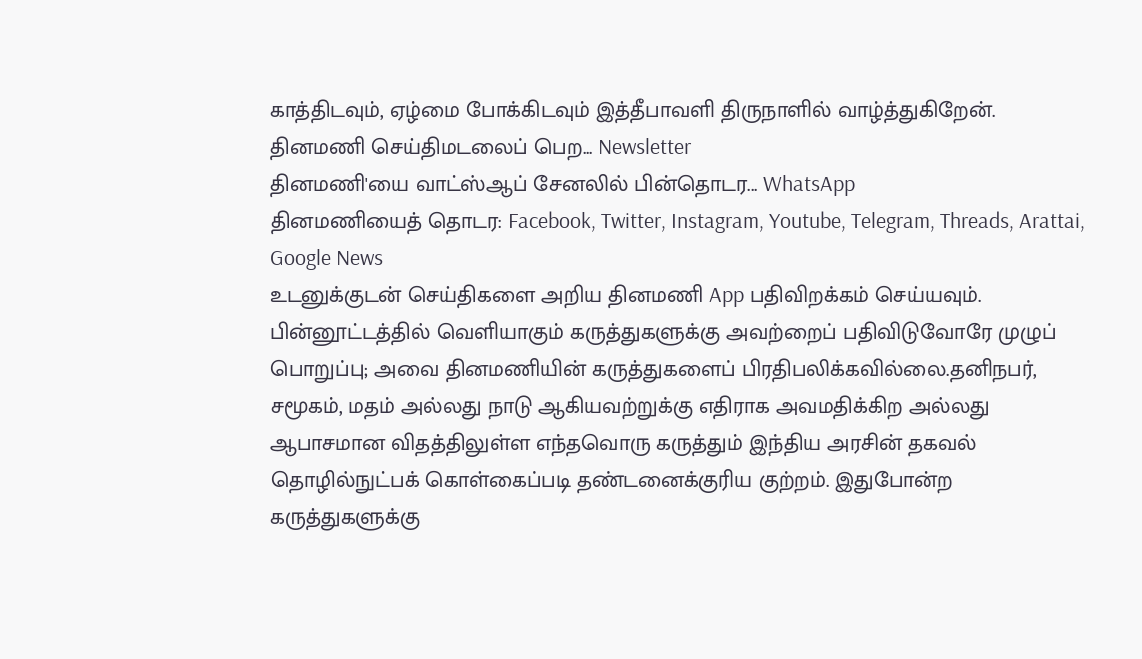காத்திடவும், ஏழ்மை போக்கிடவும் இத்தீபாவளி திருநாளில் வாழ்த்துகிறேன்.
தினமணி செய்திமடலைப் பெற... Newsletter
தினமணி'யை வாட்ஸ்ஆப் சேனலில் பின்தொடர... WhatsApp
தினமணியைத் தொடர: Facebook, Twitter, Instagram, Youtube, Telegram, Threads, Arattai, Google News
உடனுக்குடன் செய்திகளை அறிய தினமணி App பதிவிறக்கம் செய்யவும்.
பின்னூட்டத்தில் வெளியாகும் கருத்துகளுக்கு அவற்றைப் பதிவிடுவோரே முழுப் பொறுப்பு; அவை தினமணியின் கருத்துகளைப் பிரதிபலிக்கவில்லை.தனிநபர், சமூகம், மதம் அல்லது நாடு ஆகியவற்றுக்கு எதிராக அவமதிக்கிற அல்லது ஆபாசமான விதத்திலுள்ள எந்தவொரு கருத்தும் இந்திய அரசின் தகவல் தொழில்நுட்பக் கொள்கைப்படி தண்டனைக்குரிய குற்றம். இதுபோன்ற கருத்துகளுக்கு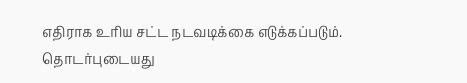எதிராக உரிய சட்ட நடவடிக்கை எடுக்கப்படும்.
தொடர்புடையது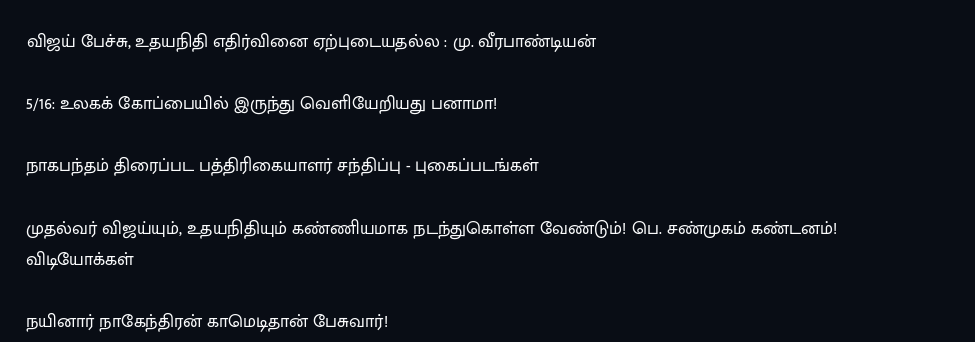விஜய் பேச்சு, உதயநிதி எதிர்வினை ஏற்புடையதல்ல : மு. வீரபாண்டியன்

5/16: உலகக் கோப்பையில் இருந்து வெளியேறியது பனாமா!

நாகபந்தம் திரைப்பட பத்திரிகையாளர் சந்திப்பு - புகைப்படங்கள்

முதல்வர் விஜய்யும், உதயநிதியும் கண்ணியமாக நடந்துகொள்ள வேண்டும்! பெ. சண்முகம் கண்டனம்!
விடியோக்கள்

நயினார் நாகேந்திரன் காமெடிதான் பேசுவார்!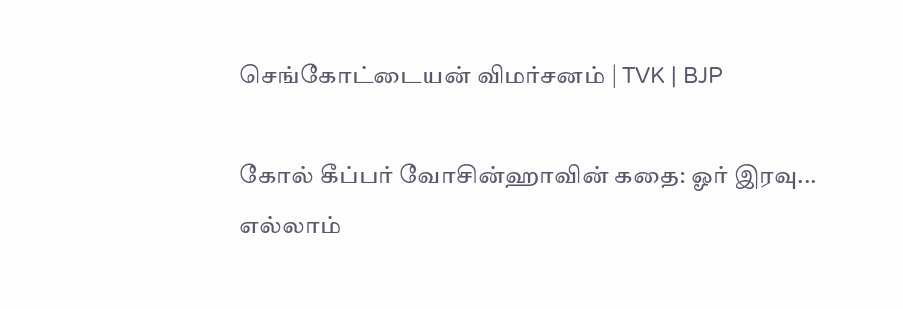செங்கோட்டையன் விமர்சனம் | TVK | BJP

கோல் கீப்பர் வோசின்ஹாவின் கதை: ஓர் இரவு... எல்லாம்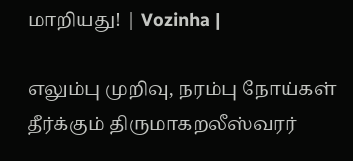மாறியது! | Vozinha |

எலும்பு முறிவு, நரம்பு நோய்கள் தீர்க்கும் திருமாகறலீஸ்வரர்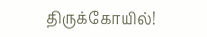திருக்கோயில்!